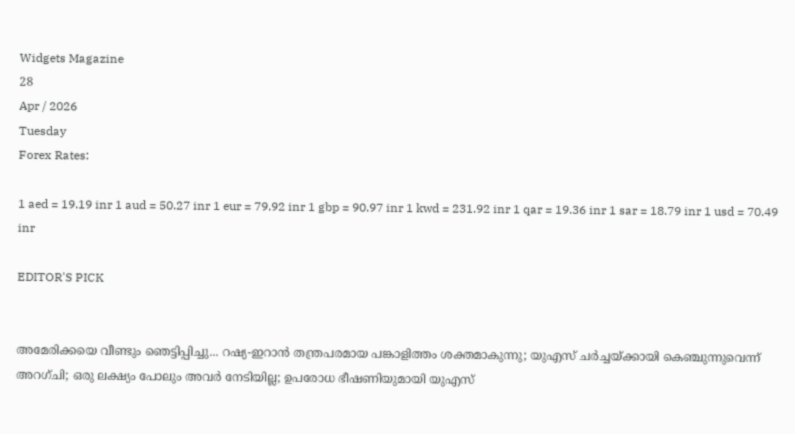Widgets Magazine
28
Apr / 2026
Tuesday
Forex Rates:

1 aed = 19.19 inr 1 aud = 50.27 inr 1 eur = 79.92 inr 1 gbp = 90.97 inr 1 kwd = 231.92 inr 1 qar = 19.36 inr 1 sar = 18.79 inr 1 usd = 70.49 inr

EDITOR'S PICK


അമേരിക്കയെ വീണ്ടും ഞെട്ടിപ്പിച്ചു... റഷ്യ-ഇറാൻ തന്ത്രപരമായ പങ്കാളിത്തം ശക്തമാകുന്നു; യുഎസ് ചർച്ചയ്ക്കായി കെഞ്ചുന്നുവെന്ന് അറഗ്ചി; ഒരു ലക്ഷ്യം പോലും അവർ നേടിയില്ല; ഉപരോധ ഭീഷണിയുമായി യുഎസ്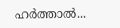ഹര്‍ത്താല്‍...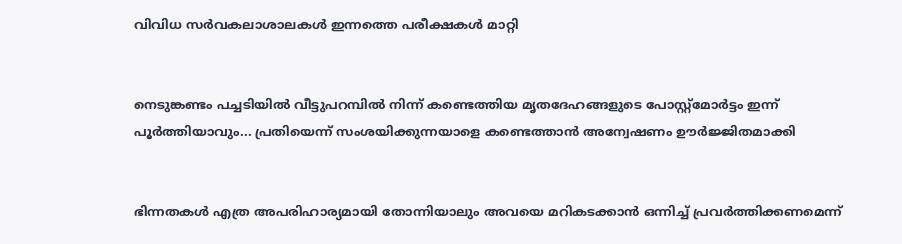വിവിധ സർവകലാശാലകൾ ഇന്നത്തെ പരീക്ഷകൾ മാറ്റി


നെടുങ്കണ്ടം പച്ചടിയിൽ വീട്ടുപറമ്പിൽ നിന്ന് കണ്ടെത്തിയ മൃതദേഹങ്ങളുടെ പോസ്റ്റ്മോർട്ടം ഇന്ന് പൂർത്തിയാവും... പ്രതിയെന്ന് സംശയിക്കുന്നയാളെ കണ്ടെത്താൻ അന്വേഷണം ഊർജ്ജിതമാക്കി


ഭിന്നതകൾ എത്ര അപരിഹാര്യമായി തോന്നിയാലും അവയെ മറികടക്കാൻ ഒന്നിച്ച്‌ പ്രവർത്തിക്കണമെന്ന്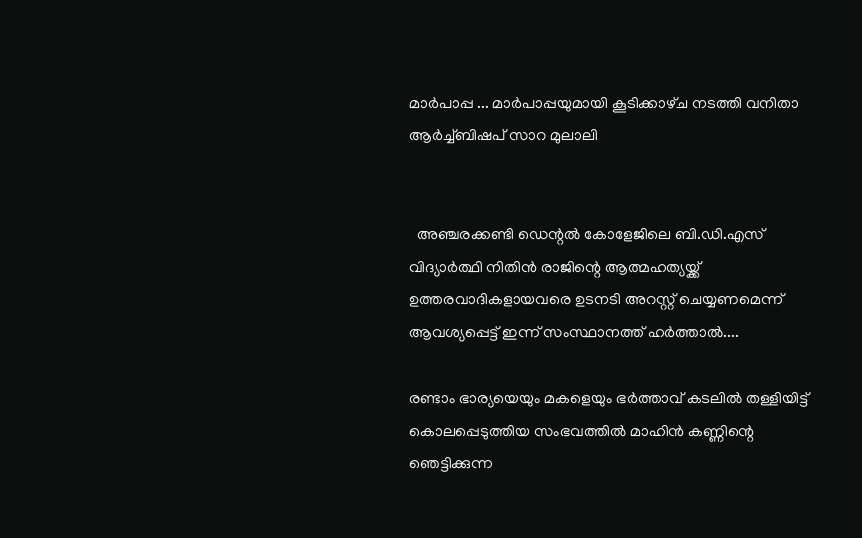മാർപാപ്പ ... മാർപാപ്പയുമായി കൂടിക്കാഴ്‌ച നടത്തി വനിതാ ആർച്ച്‌ബിഷപ് സാറ മുലാലി


  അഞ്ചരക്കണ്ടി ഡെന്റൽ കോളേജിലെ ബി.ഡി.എസ് വിദ്യാർത്ഥി നിതിൻ രാജിന്റെ ആത്മഹത്യയ്ക്ക് ഉത്തരവാദികളായവരെ ഉടനടി അറസ്റ്റ് ചെയ്യണമെന്ന് ആവശ്യപ്പെട്ട് ഇന്ന് സംസ്ഥാനത്ത് ഹർത്താൽ....

രണ്ടാം ഭാര്യയെയും മകളെയും ഭർത്താവ് കടലിൽ തള്ളിയിട്ട് കൊലപ്പെടുത്തിയ സംഭവത്തിൽ മാഹിൻ കണ്ണിന്റെ ഞെട്ടിക്കുന്ന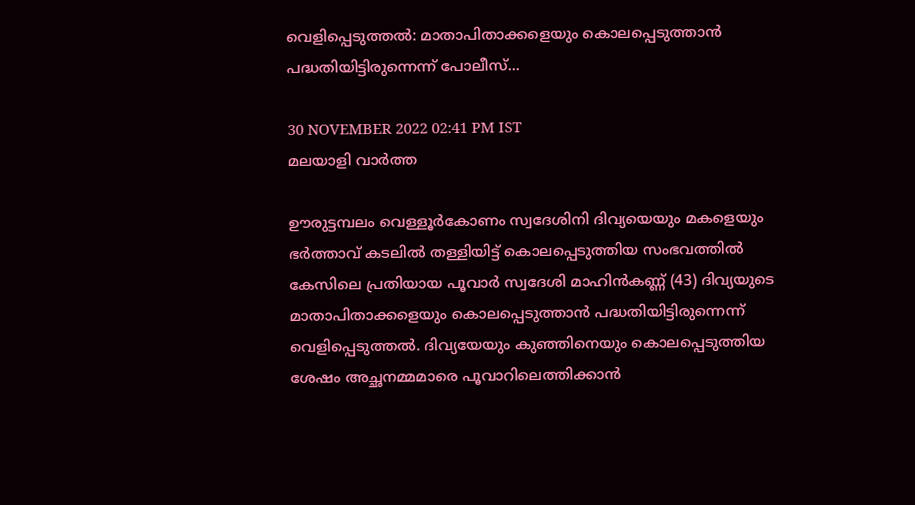വെളിപ്പെടുത്തൽ: മാതാപിതാക്കളെയും കൊലപ്പെടുത്താൻ പദ്ധതിയിട്ടിരുന്നെന്ന് പോലീസ്...

30 NOVEMBER 2022 02:41 PM IST
മലയാളി വാര്‍ത്ത

ഊരുട്ടമ്പലം വെള്ളൂർകോണം സ്വദേശിനി ദിവ്യയെയും മകളെയും ഭർത്താവ് കടലിൽ തള്ളിയിട്ട് കൊലപ്പെടുത്തിയ സംഭവത്തിൽ കേസിലെ പ്രതിയായ പൂവാർ സ്വദേശി മാഹിൻകണ്ണ് (43) ദിവ്യയുടെ മാതാപിതാക്കളെയും കൊലപ്പെടുത്താൻ പദ്ധതിയിട്ടിരുന്നെന്ന് വെളിപ്പെടുത്തൽ. ദിവ്യയേയും കുഞ്ഞിനെയും കൊലപ്പെടുത്തിയ ശേഷം അച്ഛനമ്മമാരെ പൂവാറിലെത്തിക്കാൻ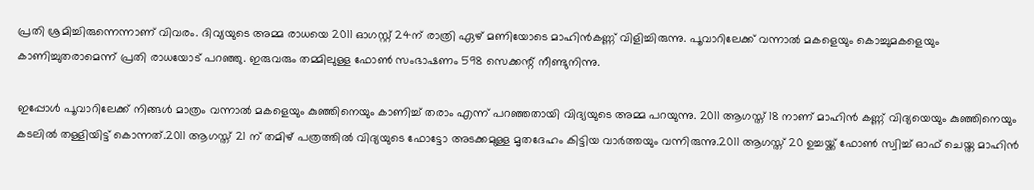പ്രതി ശ്രമിച്ചിരുന്നെന്നാണ് വിവരം. ദിവ്യയുടെ അമ്മ രാധയെ 2011 ഓഗസ്റ്റ് 24ന് രാത്രി ഏഴ് മണിയോടെ മാഹിൻകണ്ണ് വിളിച്ചിരുന്നു. പൂവാറിലേക്ക് വന്നാൽ മകളെയും കൊച്ചുമകളെയും കാണിച്ചുതരാമെന്ന് പ്രതി രാധയോട് പറഞ്ഞു. ഇരുവരും തമ്മിലുള്ള ഫോൺ സംഭാഷണം 598 സെക്കന്റ് നീണ്ടുനിന്നു.

ഇപ്പോള്‍ പൂവാറിലേക്ക് നിങ്ങള്‍ മാത്രം വന്നാല്‍ മകളെയും കുഞ്ഞിനെയും കാണിച്ച് തരാം എന്ന് പറഞ്ഞതായി വിദ്യയുടെ അമ്മ പറയുന്നു. 2011 ആഗസ്ത് 18 നാണ് മാഹിന്‍ കണ്ണ് വിദ്യയെയും കുഞ്ഞിനെയും കടലില്‍ തള്ളിയിട്ട് കൊന്നത്.2011 ആഗസ്ത് 21 ന് തമിഴ് പത്രത്തില്‍ വിദ്യയുടെ ഫോട്ടോ അടക്കമുള്ള മൃതദേഹം കിട്ടിയ വാര്‍ത്തയും വന്നിരുന്നു.2011 ആഗസ്ത് 20 ഉച്ചയ്ക്ക് ഫോണ്‍ സ്വിച്ച് ഓഫ് ചെയ്ത മാഹിന്‍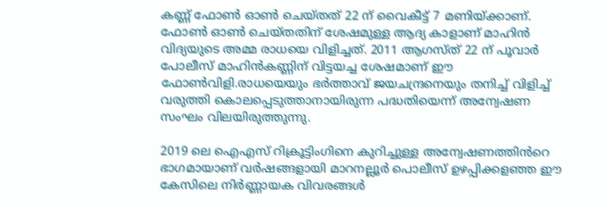കണ്ണ് ഫോണ്‍ ഓണ്‍ ചെയ്തത് 22 ന് വൈകീട്ട് 7 മണിയ്ക്കാണ്. ഫോണ്‍ ഓണ്‍ ചെയ്തതിന് ശേഷമുള്ള ആദ്യ കാളാണ് മാഹിന്‍ വിദ്യയുടെ അമ്മ രാധയെ വിളിച്ചത്. 2011 ആഗസ്ത് 22 ന് പൂവാര്‍ പോലീസ് മാഹിന്‍കണ്ണിന് വിട്ടയച്ച ശേഷമാണ് ഈ ഫോണ്‍വിളി.രാധയെയും ഭര്‍ത്താവ് ജയചന്ദ്രനെയും തനിച്ച് വിളിച്ച് വരുത്തി കൊലപ്പെടുത്താനായിരുന്ന പദ്ധതിയെന്ന് അന്വേഷണ സംഘം വിലയിരുത്തുന്നു.

2019 ലെ ഐഎസ് റിക്രൂട്ടിംഗിനെ കുറിച്ചുള്ള അന്വേഷണത്തിൻറെ ഭാഗമായാണ് വർഷങ്ങളായി മാറനല്ലൂർ പൊലീസ് ഉഴപ്പിക്കളഞ്ഞ ഈ കേസിലെ നിർണ്ണായക വിവരങ്ങൾ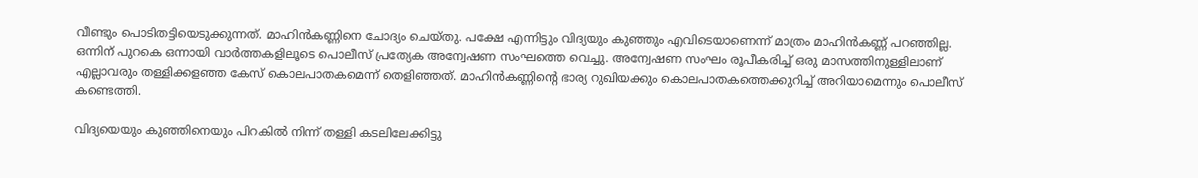വീണ്ടും പൊടിതട്ടിയെടുക്കുന്നത്. മാഹിൻകണ്ണിനെ ചോദ്യം ചെയ്തു. പക്ഷേ എന്നിട്ടും വിദ്യയും കുഞ്ഞും എവിടെയാണെന്ന് മാത്രം മാഹിന്‍കണ്ണ് പറഞ്ഞില്ല. ഒന്നിന് പുറകെ ഒന്നായി വാര്‍ത്തകളിലൂടെ പൊലീസ് പ്രത്യേക അന്വേഷണ സംഘത്തെ വെച്ചു. അന്വേഷണ സംഘം രൂപീകരിച്ച് ഒരു മാസത്തിനുള്ളിലാണ് എല്ലാവരും തള്ളിക്കളഞ്ഞ കേസ് കൊലപാതകമെന്ന് തെളിഞ്ഞത്. മാഹിന്‍കണ്ണിന്‍റെ ഭാര്യ റുഖിയക്കും കൊലപാതകത്തെക്കുറിച്ച് അറിയാമെന്നും പൊലീസ് കണ്ടെത്തി.

വിദ്യയെയും കുഞ്ഞിനെയും പിറകില്‍ നിന്ന് തള്ളി കടലിലേക്കിട്ടു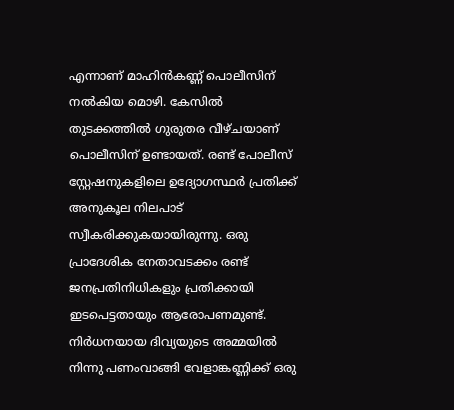എന്നാണ് മാഹിൻകണ്ണ് പൊലീസിന് നല്‍കിയ മൊഴി. കേസില്‍ തുടക്കത്തിൽ ഗുരുതര വീഴ്ചയാണ് പൊലീസിന് ഉണ്ടായത്. രണ്ട് പോലീസ് സ്റ്റേഷനുകളിലെ ഉദ്യോഗസ്ഥര്‍ പ്രതിക്ക് അനുകൂല നിലപാട് സ്വീകരിക്കുകയായിരുന്നു. ഒരു പ്രാദേശിക നേതാവടക്കം രണ്ട് ജനപ്രതിനിധികളും പ്രതിക്കായി ഇടപെട്ടതായും ആരോപണമുണ്ട്. നിര്‍ധനയായ ദിവ്യയുടെ അമ്മയില്‍ നിന്നു പണംവാങ്ങി വേളാങ്കണ്ണിക്ക് ഒരു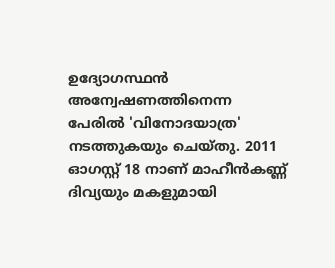ഉദ്യോഗസ്ഥന്‍ അന്വേഷണത്തിനെന്ന പേരില്‍ 'വിനോദയാത്ര' നടത്തുകയും ചെയ്തു. 2011 ഓഗസ്റ്റ് 18 നാണ് മാഹീന്‍കണ്ണ് ദിവ്യയും മകളുമായി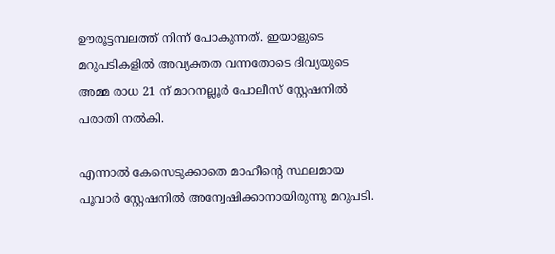ഊരൂട്ടമ്പലത്ത് നിന്ന് പോകുന്നത്. ഇയാളുടെ മറുപടികളില്‍ അവ്യക്തത വന്നതോടെ ദിവ്യയുടെ അമ്മ രാധ 21 ന് മാറനല്ലൂര്‍ പോലീസ് സ്റ്റേഷനില്‍ പരാതി നല്‍കി.

എന്നാല്‍ കേസെടുക്കാതെ മാഹീന്റെ സ്ഥലമായ പൂവാര്‍ സ്റ്റേഷനില്‍ അന്വേഷിക്കാനായിരുന്നു മറുപടി.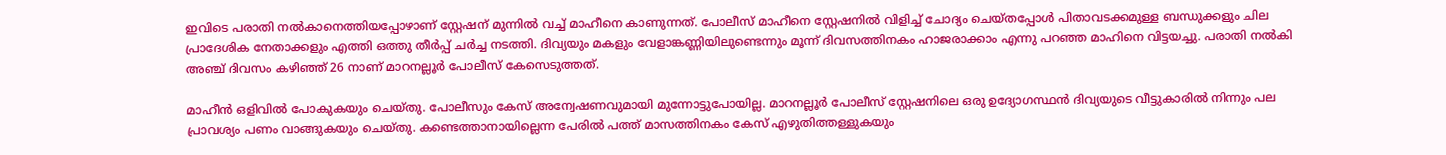ഇവിടെ പരാതി നല്‍കാനെത്തിയപ്പോഴാണ് സ്റ്റേഷന് മുന്നില്‍ വച്ച് മാഹീനെ കാണുന്നത്. പോലീസ് മാഹീനെ സ്റ്റേഷനില്‍ വിളിച്ച് ചോദ്യം ചെയ്തപ്പോള്‍ പിതാവടക്കമുള്ള ബന്ധുക്കളും ചില പ്രാദേശിക നേതാക്കളും എത്തി ഒത്തു തീര്‍പ്പ് ചര്‍ച്ച നടത്തി. ദിവ്യയും മകളും വേളാങ്കണ്ണിയിലുണ്ടെന്നും മൂന്ന് ദിവസത്തിനകം ഹാജരാക്കാം എന്നു പറഞ്ഞ മാഹിനെ വിട്ടയച്ചു. പരാതി നല്‍കി അഞ്ച് ദിവസം കഴിഞ്ഞ് 26 നാണ് മാറനല്ലൂര്‍ പോലീസ് കേസെടുത്തത്.

മാഹീന്‍ ഒളിവില്‍ പോകുകയും ചെയ്തു. പോലീസും കേസ് അന്വേഷണവുമായി മുന്നോട്ടുപോയില്ല. മാറനല്ലൂര്‍ പോലീസ് സ്റ്റേഷനിലെ ഒരു ഉദ്യോഗസ്ഥന്‍ ദിവ്യയുടെ വീട്ടുകാരില്‍ നിന്നും പല പ്രാവശ്യം പണം വാങ്ങുകയും ചെയ്തു. കണ്ടെത്താനായില്ലെന്ന പേരില്‍ പത്ത് മാസത്തിനകം കേസ് എഴുതിത്തള്ളുകയും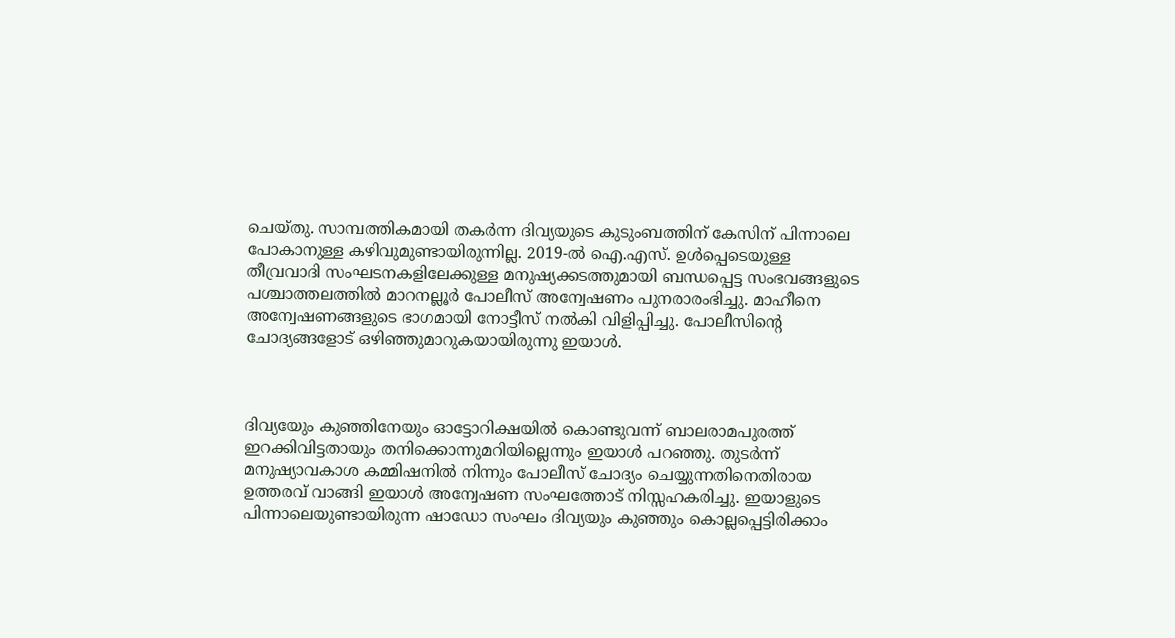ചെയ്തു. സാമ്പത്തികമായി തകര്‍ന്ന ദിവ്യയുടെ കുടുംബത്തിന് കേസിന് പിന്നാലെ പോകാനുള്ള കഴിവുമുണ്ടായിരുന്നില്ല. 2019-ല്‍ ഐ.എസ്. ഉള്‍പ്പെടെയുള്ള തീവ്രവാദി സംഘടനകളിലേക്കുള്ള മനുഷ്യക്കടത്തുമായി ബന്ധപ്പെട്ട സംഭവങ്ങളുടെ പശ്ചാത്തലത്തില്‍ മാറനല്ലൂര്‍ പോലീസ് അന്വേഷണം പുനരാരംഭിച്ചു. മാഹീനെ അന്വേഷണങ്ങളുടെ ഭാഗമായി നോട്ടീസ് നല്‍കി വിളിപ്പിച്ചു. പോലീസിന്റെ ചോദ്യങ്ങളോട് ഒഴിഞ്ഞുമാറുകയായിരുന്നു ഇയാള്‍.



ദിവ്യയേും കുഞ്ഞിനേയും ഓട്ടോറിക്ഷയില്‍ കൊണ്ടുവന്ന് ബാലരാമപുരത്ത് ഇറക്കിവിട്ടതായും തനിക്കൊന്നുമറിയില്ലെന്നും ഇയാള്‍ പറഞ്ഞു. തുടര്‍ന്ന് മനുഷ്യാവകാശ കമ്മിഷനില്‍ നിന്നും പോലീസ് ചോദ്യം ചെയ്യുന്നതിനെതിരായ ഉത്തരവ് വാങ്ങി ഇയാള്‍ അന്വേഷണ സംഘത്തോട് നിസ്സഹകരിച്ചു. ഇയാളുടെ പിന്നാലെയുണ്ടായിരുന്ന ഷാഡോ സംഘം ദിവ്യയും കുഞ്ഞും കൊല്ലപ്പെട്ടിരിക്കാം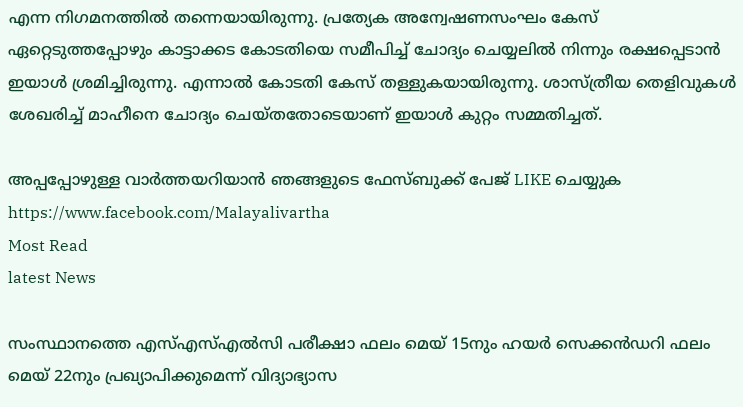എന്ന നിഗമനത്തില്‍ തന്നെയായിരുന്നു. പ്രത്യേക അന്വേഷണസംഘം കേസ് ഏറ്റെടുത്തപ്പോഴും കാട്ടാക്കട കോടതിയെ സമീപിച്ച് ചോദ്യം ചെയ്യലില്‍ നിന്നും രക്ഷപ്പെടാന്‍ ഇയാള്‍ ശ്രമിച്ചിരുന്നു. എന്നാല്‍ കോടതി കേസ് തള്ളുകയായിരുന്നു. ശാസ്ത്രീയ തെളിവുകള്‍ ശേഖരിച്ച് മാഹീനെ ചോദ്യം ചെയ്തതോടെയാണ് ഇയാള്‍ കുറ്റം സമ്മതിച്ചത്.

അപ്പപ്പോഴുള്ള വാര്‍ത്തയറിയാന്‍ ഞങ്ങളുടെ ഫേസ്‌ബുക്ക്‌ പേജ് LIKE ചെയ്യുക
https://www.facebook.com/Malayalivartha
Most Read
latest News

സംസ്ഥാനത്തെ എസ്എസ്എൽസി പരീക്ഷാ ഫലം മെയ് 15നും ഹയർ സെക്കൻഡറി ഫലം മെയ് 22നും പ്രഖ്യാപിക്കുമെന്ന് വിദ്യാഭ്യാസ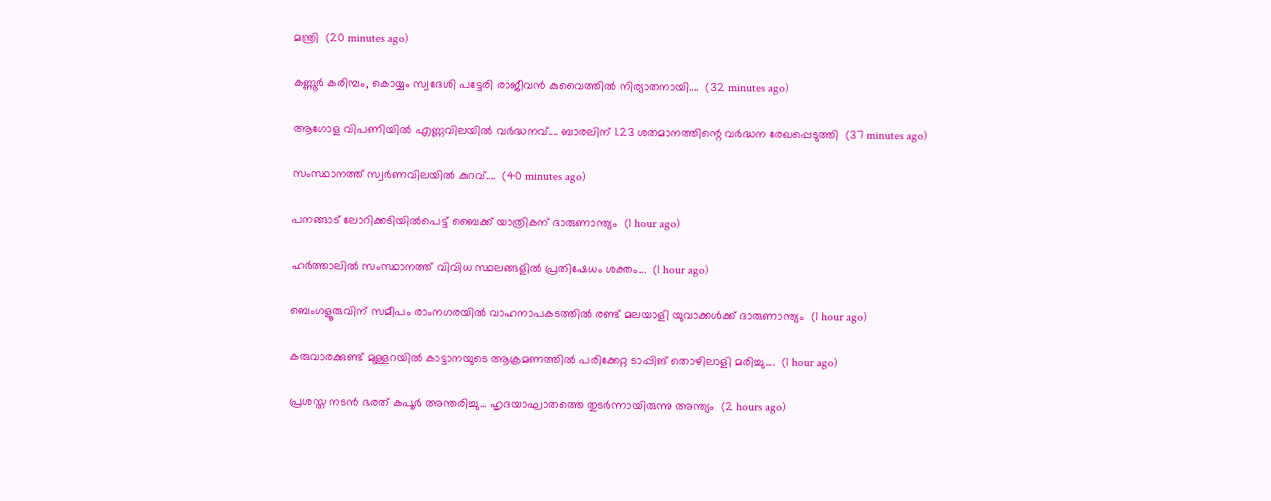മന്ത്രി  (20 minutes ago)

കണ്ണൂർ കരിമ്പം, കൊയ്യം സ്വദേശി പട്ടേരി രാജീവൻ കുവൈത്തിൽ നിര്യാതനായി....  (32 minutes ago)

ആഗോള വിപണിയില്‍ എണ്ണവിലയിൽ വർദ്ധനവ്.... ബാരലിന് 1.23 ശതമാനത്തിന്റെ വര്‍ദ്ധന രേഖപ്പെടുത്തി  (37 minutes ago)

സംസ്ഥാനത്ത് സ്വർണവിലയിൽ കുറവ്....  (40 minutes ago)

പനങ്ങാട് ലോറിക്കടിയിൽപെട്ട് ബൈക്ക് യാത്രികന് ദാരുണാന്ത്യം  (1 hour ago)

ഹർത്താലിൽ സംസ്ഥാനത്ത് വിവിധ സ്ഥലങ്ങളിൽ പ്രതിഷേധം ശക്തം...  (1 hour ago)

ബെംഗളൂരുവിന് സമീപം രാംനഗരയിൽ വാഹനാപകടത്തിൽ രണ്ട് മലയാളി യുവാക്കൾക്ക് ദാരുണാന്ത്യം  (1 hour ago)

കരുവാരക്കുണ്ട് മുള്ളറയിൽ കാട്ടാനയുടെ ആക്രമണത്തിൽ പരിക്കേറ്റ ടാപ്പിങ് തൊഴിലാളി മരിച്ചു....  (1 hour ago)

പ്രശസ്ത നടൻ ഭരത് കപൂർ അന്തരിച്ചു... ഹൃദയാഘാതത്തെ തുടർന്നായിരുന്നു അന്ത്യം  (2 hours ago)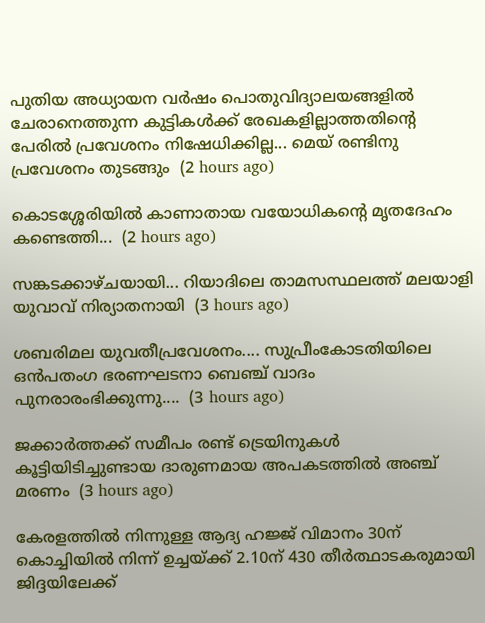പുതിയ അധ്യായന വർഷം പൊതുവിദ്യാലയങ്ങളിൽ ചേരാനെത്തുന്ന കുട്ടികൾക്ക് രേഖകളില്ലാത്തതിന്റെ പേരിൽ പ്രവേശനം നിഷേധിക്കില്ല... മെയ് രണ്ടിനു പ്രവേശനം തുടങ്ങും  (2 hours ago)

കൊടശ്ശേരിയിൽ കാണാതായ വയോധികൻ്റെ മൃതദേഹം കണ്ടെത്തി...  (2 hours ago)

സങ്കടക്കാഴ്ചയായി... റിയാദിലെ താമസസ്ഥലത്ത് മലയാളി യുവാവ് നിര്യാതനായി  (3 hours ago)

ശബരിമല യുവതീപ്രവേശനം.... സുപ്രീംകോടതിയിലെ ഒൻപതംഗ ഭരണഘടനാ ബെഞ്ച് വാദം പുനരാരംഭിക്കുന്നു....  (3 hours ago)

ജക്കാർത്തക്ക് സമീപം രണ്ട് ട്രെയിനുകൾ കൂട്ടിയിടിച്ചുണ്ടായ ദാരുണമായ അപകടത്തിൽ അഞ്ച് മരണം  (3 hours ago)

കേരളത്തിൽ നിന്നുള്ള ആദ്യ ഹജ്ജ് വിമാനം 30ന് കൊച്ചിയിൽ നിന്ന് ഉച്ചയ്ക്ക് 2.10ന് 430 തീർത്ഥാടകരുമായി ജിദ്ദയിലേക്ക്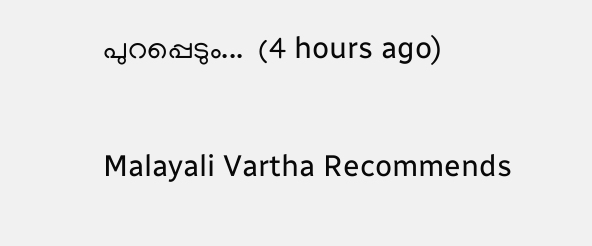പുറപ്പെടും...  (4 hours ago)

Malayali Vartha Recommends